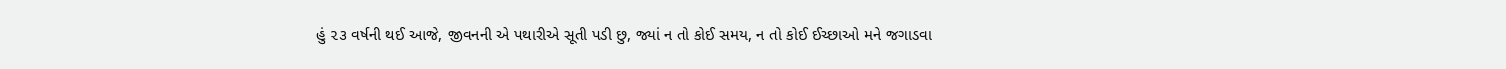હું ૨૩ વર્ષની થઈ આજે, જીવનની એ પથારીએ સૂતી પડી છુ, જ્યાં ન તો કોઈ સમય, ન તો કોઈ ઈચ્છાઓ મને જગાડવા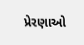પ્રેરણાઓ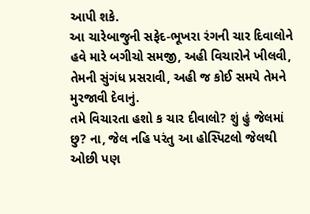આપી શકે.
આ ચારેબાજુની સફેદ-ભૂખરા રંગની ચાર દિવાલોને હવે મારે બગીચો સમજી, અહી વિચારોને ખીલવી, તેમની સુંગંધ પ્રસરાવી, અહી જ કોઈ સમયે તેમને મુરજાવી દેવાનું.
તમે વિચારતા હશો ક ચાર દીવાલો? શું હું જેલમાં છુ? ના, જેલ નહિ પરંતુ આ હોસ્પિટલો જેલથી ઓછી પણ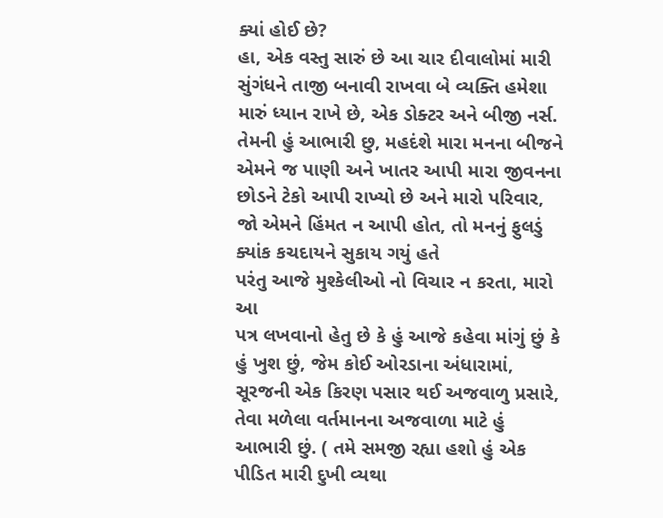ક્યાં હોઈ છે?
હા, એક વસ્તુ સારું છે આ ચાર દીવાલોમાં મારી સુંગંધને તાજી બનાવી રાખવા બે વ્યક્તિ હમેશા મારું ધ્યાન રાખે છે, એક ડોક્ટર અને બીજી નર્સ. તેમની હું આભારી છુ, મહદંશે મારા મનના બીજને એમને જ પાણી અને ખાતર આપી મારા જીવનના છોડને ટેકો આપી રાખ્યો છે અને મારો પરિવાર, જો એમને હિંમત ન આપી હોત, તો મનનું ફુલડું ક્યાંક કચદાયને સુકાય ગયું હતે
પરંતુ આજે મુશ્કેલીઓ નો વિચાર ન કરતા, મારો આ
પત્ર લખવાનો હેતુ છે કે હું આજે કહેવા માંગું છું કે હું ખુશ છું, જેમ કોઈ ઓરડાના અંધારામાં, સૂરજની એક કિરણ પસાર થઈ અજવાળુ પ્રસારે, તેવા મળેલા વર્તમાનના અજવાળા માટે હું આભારી છું. ( તમે સમજી રહ્યા હશો હું એક પીડિત મારી દુખી વ્યથા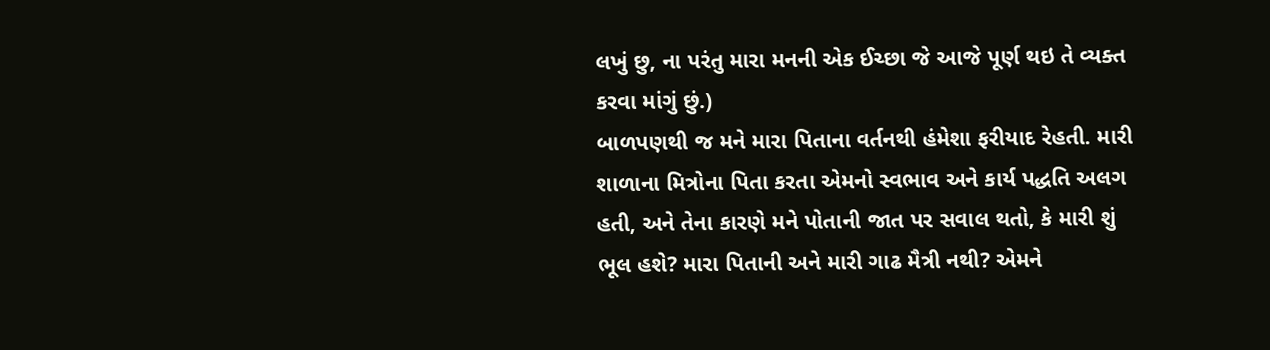લખું છુ, ના પરંતુ મારા મનની એક ઈચ્છા જે આજે પૂર્ણ થઇ તે વ્યક્ત કરવા માંગું છું.)
બાળપણથી જ મને મારા પિતાના વર્તનથી હંમેશા ફરીયાદ રેહતી. મારી શાળાના મિત્રોના પિતા કરતા એમનો સ્વભાવ અને કાર્ય પદ્ધતિ અલગ હતી, અને તેના કારણે મને પોતાની જાત પર સવાલ થતો, કે મારી શું ભૂલ હશે? મારા પિતાની અને મારી ગાઢ મૈત્રી નથી? એમને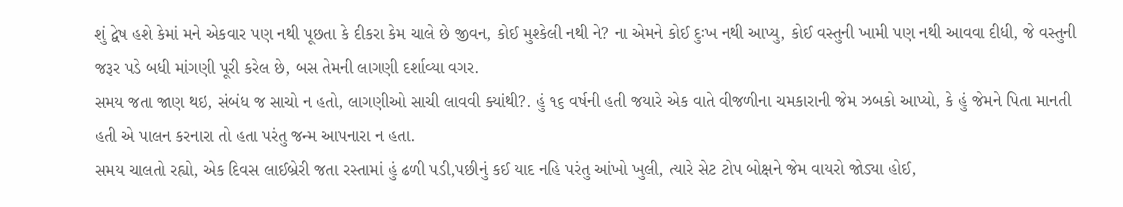શું દ્વેષ હશે કેમાં મને એકવાર પણ નથી પૂછતા કે દીકરા કેમ ચાલે છે જીવન, કોઈ મુશ્કેલી નથી ને? ના એમને કોઈ દુઃખ નથી આપ્યુ, કોઈ વસ્તુની ખામી પણ નથી આવવા દીધી, જે વસ્તુની જરૂર પડે બધી માંગણી પૂરી કરેલ છે, બસ તેમની લાગણી દર્શાવ્યા વગર.
સમય જતા જાણ થઇ, સંબંધ જ સાચો ન હતો, લાગણીઓ સાચી લાવવી ક્યાંથી?. હું ૧૬ વર્ષની હતી જયારે એક વાતે વીજળીના ચમકારાની જેમ ઝબકો આપ્યો, કે હું જેમને પિતા માનતી હતી એ પાલન કરનારા તો હતા પરંતુ જન્મ આપનારા ન હતા.
સમય ચાલતો રહ્યો, એક દિવસ લાઈબ્રેરી જતા રસ્તામાં હું ઢળી પડી,પછીનું કઈ યાદ નહિ પરંતુ આંખો ખુલી, ત્યારે સેટ ટોપ બોક્ષને જેમ વાયરો જોડ્યા હોઈ,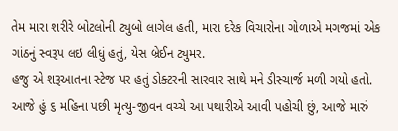તેમ મારા શરીરે બોટલોની ટ્યુબો લાગેલ હતી, મારા દરેક વિચારોના ગોળાએ મગજમાં એક ગાંઠનું સ્વરૂપ લઇ લીધું હતું, યેસ બ્રેઈન ટ્યુમર.
હજુ એ શરૂઆતના સ્ટેજ પર હતું ડોક્ટરની સારવાર સાથે મને ડીસ્ચાર્જ મળી ગયો હતો. આજે હું ૬ મહિના પછી મૃત્યુ-જીવન વચ્ચે આ પથારીએ આવી પહોચી છું, આજે મારું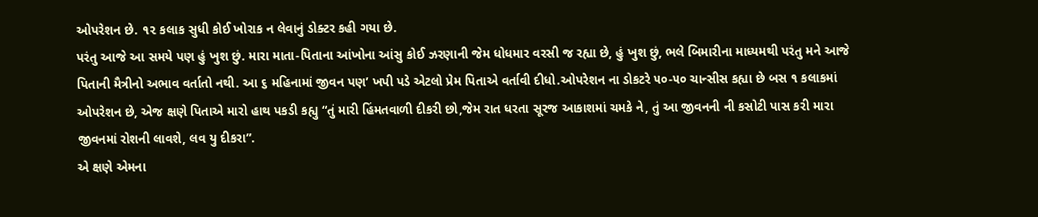ઓપરેશન છે. ૧૨ કલાક સુધી કોઈ ખોરાક ન લેવાનું ડોક્ટર કહી ગયા છે.
પરંતુ આજે આ સમયે પણ હું ખુશ છું. મારા માતા-પિતાના આંખોના આંસુ કોઈ ઝરણાની જેમ ધોધમાર વરસી જ રહ્યા છે, હું ખુશ છું, ભલે બિમારીના માધ્યમથી પરંતુ મને આજે પિતાની મૈત્રીનો અભાવ વર્તાતો નથી. આ ૬ મહિનામાં જીવન પણ’ ખપી પડે એટલો પ્રેમ પિતાએ વર્તાવી દીધો.ઓપરેશન ના ડોકટરે ૫૦-૫૦ ચાન્સીસ કહ્યા છે બસ ૧ કલાકમાં ઓપરેશન છે, એજ ક્ષણે પિતાએ મારો હાથ પકડી કહ્યુ “તું મારી હિંમતવાળી દીકરી છો,જેમ રાત ધરતા સૂરજ આકાશમાં ચમકે ને, તું આ જીવનની ની કસોટી પાસ કરી મારા જીવનમાં રોશની લાવશે, લવ યુ દીકરા”.
એ ક્ષણે એમના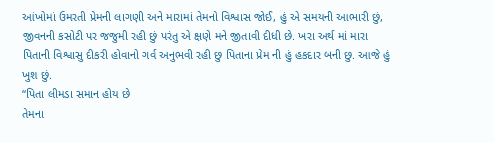આંખોમાં ઉમરતી પ્રેમની લાગણી અને મારામાં તેમનો વિશ્વાસ જોઈ, હું એ સમયની આભારી છું, જીવનની કસોટી પર જજુમી રહી છું પરંતુ એ ક્ષણે મને જીતાવી દીધી છે. ખરા અર્થ માં મારા પિતાની વિશ્વાસુ દીકરી હોવાનો ગર્વ અનુભવી રહી છુ પિતાના પ્રેમ ની હું હકદાર બની છુ. આજે હું ખુશ છું.
“પિતા લીમડા સમાન હોય છે
તેમના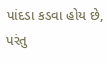પાંદડા કડવા હોય છે,
પરંતુ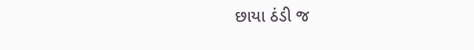છાયા ઠંડી જ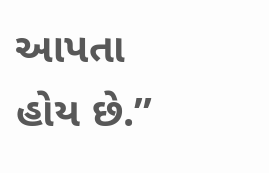આપતા હોય છે.”